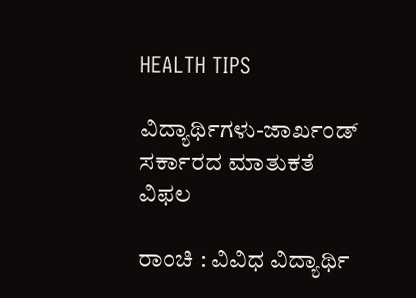HEALTH TIPS

ವಿದ್ಯಾರ್ಥಿಗಳು-ಜಾರ್ಖಂಡ್‌ ಸರ್ಕಾರದ ಮಾತುಕತೆ ವಿಫಲ

ರಾಂಚಿ : ವಿವಿಧ ವಿದ್ಯಾರ್ಥಿ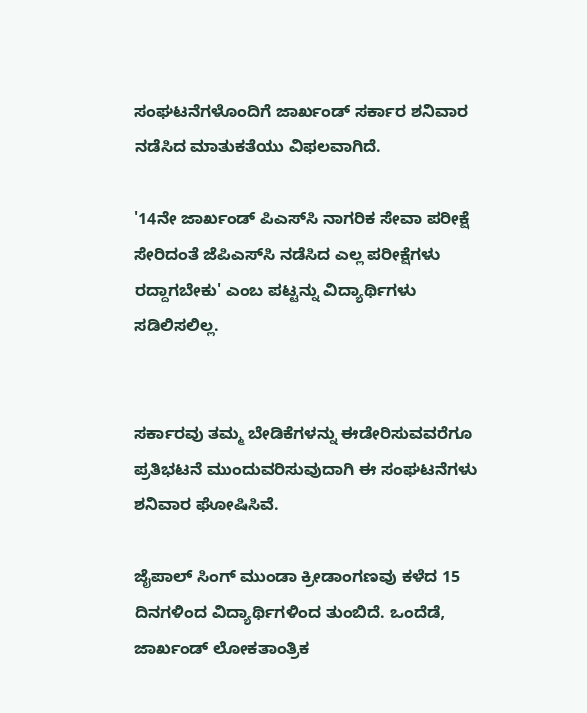ಸಂಘಟನೆಗಳೊಂದಿಗೆ ಜಾರ್ಖಂಡ್‌ ಸರ್ಕಾರ ಶನಿವಾರ ನಡೆಸಿದ ಮಾತುಕತೆಯು ವಿಫಲವಾಗಿದೆ.

'14ನೇ ಜಾರ್ಖಂಡ್‌ ಪಿಎಸ್‌ಸಿ ನಾಗರಿಕ ಸೇವಾ ಪರೀಕ್ಷೆ ಸೇರಿದಂತೆ ಜೆಪಿಎಸ್‌ಸಿ ನಡೆಸಿದ ಎಲ್ಲ ಪರೀಕ್ಷೆಗಳು ರದ್ದಾಗಬೇಕು' ಎಂಬ ಪಟ್ಟನ್ನು ವಿದ್ಯಾರ್ಥಿಗಳು ಸಡಿಲಿಸಲಿಲ್ಲ.


ಸರ್ಕಾರವು ತಮ್ಮ ಬೇಡಿಕೆಗಳನ್ನು ಈಡೇರಿಸುವವರೆಗೂ ಪ್ರತಿಭಟನೆ ಮುಂದುವರಿಸುವುದಾಗಿ ಈ ಸಂಘಟನೆಗಳು ಶನಿವಾರ ಘೋಷಿಸಿವೆ.

ಜೈಪಾಲ್‌ ಸಿಂಗ್‌ ಮುಂಡಾ ಕ್ರೀಡಾಂಗಣವು ಕಳೆದ 15 ದಿನಗಳಿಂದ ವಿದ್ಯಾರ್ಥಿಗಳಿಂದ ತುಂಬಿದೆ. ಒಂದೆಡೆ, ಜಾರ್ಖಂಡ್‌ ಲೋಕತಾಂತ್ರಿಕ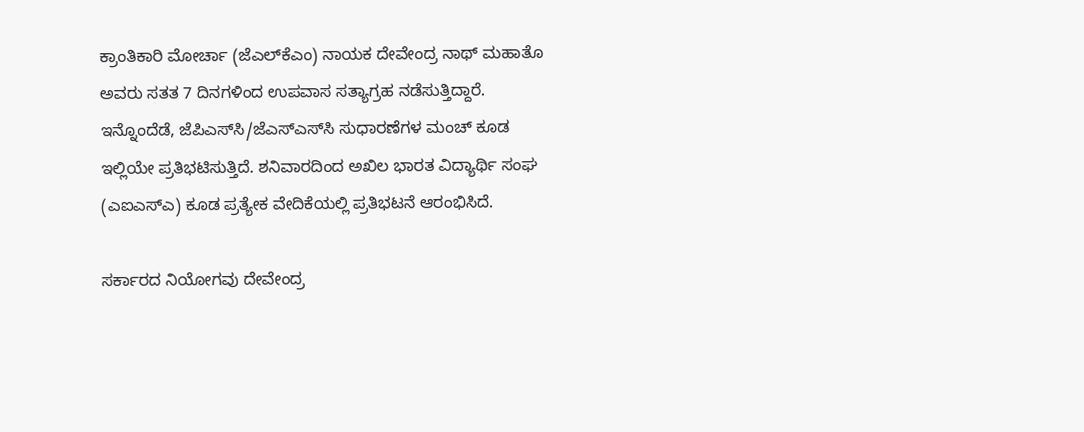ಕ್ರಾಂತಿಕಾರಿ ಮೋರ್ಚಾ (ಜೆಎಲ್‌ಕೆಎಂ) ನಾಯಕ ದೇವೇಂದ್ರ ನಾಥ್‌ ಮಹಾತೊ ಅವರು ಸತತ 7 ದಿನಗಳಿಂದ ಉಪವಾಸ ಸತ್ಯಾಗ್ರಹ ನಡೆಸುತ್ತಿದ್ದಾರೆ. ಇನ್ನೊಂದೆಡೆ, ಜೆಪಿಎಸ್‌ಸಿ/ಜೆಎಸ್‌ಎಸ್‌ಸಿ ಸುಧಾರಣೆಗಳ ಮಂಚ್‌ ಕೂಡ ಇಲ್ಲಿಯೇ ಪ್ರತಿಭಟಿಸುತ್ತಿದೆ. ಶನಿವಾರದಿಂದ ಅಖಿಲ ಭಾರತ ವಿದ್ಯಾರ್ಥಿ ಸಂಘ (ಎಐಎಸ್‌ಎ) ಕೂಡ ಪ್ರತ್ಯೇಕ ವೇದಿಕೆಯಲ್ಲಿ ಪ್ರತಿಭಟನೆ ಆರಂಭಿಸಿದೆ.

ಸರ್ಕಾರದ ನಿಯೋಗವು ದೇವೇಂದ್ರ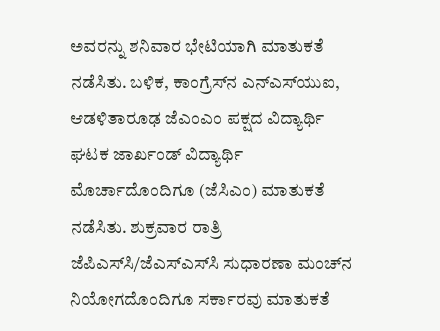ಅವರನ್ನು ಶನಿವಾರ ಭೇಟಿಯಾಗಿ ಮಾತುಕತೆ ನಡೆಸಿತು. ಬಳಿಕ, ಕಾಂಗ್ರೆಸ್‌ನ ಎನ್‌ಎಸ್‌ಯುಐ, ಆಡಳಿತಾರೂಢ ಜೆಎಂಎಂ ಪಕ್ಷದ ವಿದ್ಯಾರ್ಥಿ ಘಟಕ ಜಾರ್ಖಂಡ್‌ ವಿದ್ಯಾರ್ಥಿ ಮೊರ್ಚಾದೊಂದಿಗೂ (ಜೆಸಿಎಂ) ಮಾತುಕತೆ ನಡೆಸಿತು. ಶುಕ್ರವಾರ ರಾತ್ರಿ ಜೆಪಿಎಸ್‌ಸಿ/ಜೆಎಸ್‌ಎಸ್‌ಸಿ ಸುಧಾರಣಾ ಮಂಚ್‌ನ ನಿಯೋಗದೊಂದಿಗೂ ಸರ್ಕಾರವು ಮಾತುಕತೆ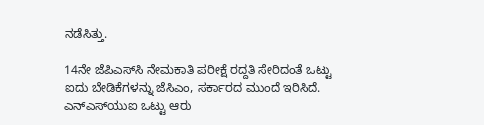ನಡೆಸಿತ್ತು.

14ನೇ ಜೆಪಿಎಸ್‌ಸಿ ನೇಮಕಾತಿ ಪರೀಕ್ಷೆ ರದ್ದತಿ ಸೇರಿದಂತೆ ಒಟ್ಟು ಐದು ಬೇಡಿಕೆಗಳನ್ನು ಜೆಸಿಎಂ, ಸರ್ಕಾರದ ಮುಂದೆ ಇರಿಸಿದೆ. ಎನ್‌ಎಸ್‌ಯುಐ ಒಟ್ಟು ಆರು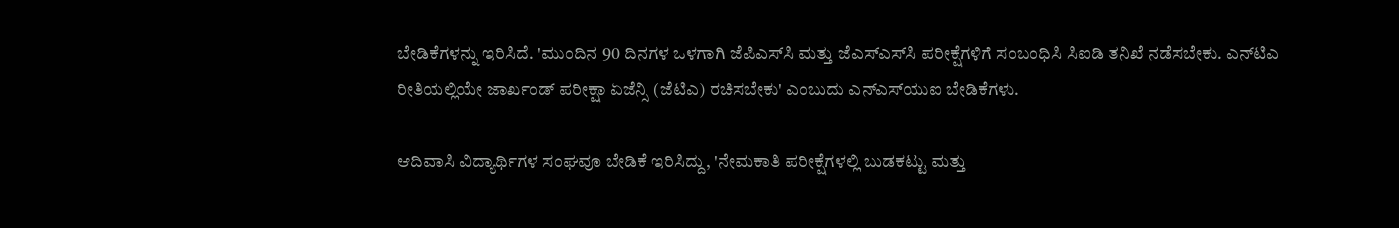ಬೇಡಿಕೆಗಳನ್ನು ಇರಿಸಿದೆ. 'ಮುಂದಿನ 90 ದಿನಗಳ ಒಳಗಾಗಿ ಜೆಪಿಎಸ್‌ಸಿ ಮತ್ತು ಜೆಎಸ್‌ಎಸ್‌ಸಿ ಪರೀಕ್ಷೆಗಳಿಗೆ ಸಂಬಂಧಿಸಿ ಸಿಐಡಿ ತನಿಖೆ ನಡೆಸಬೇಕು. ಎನ್‌ಟಿಎ ರೀತಿಯಲ್ಲಿಯೇ ಜಾರ್ಖಂಡ್‌ ಪರೀಕ್ಷಾ ಏಜೆನ್ಸಿ (ಜೆಟಿಎ) ರಚಿಸಬೇಕು' ಎಂಬುದು ಎನ್‌ಎಸ್‌ಯುಐ ಬೇಡಿಕೆಗಳು.

ಆದಿವಾಸಿ ವಿದ್ಯಾರ್ಥಿಗಳ ಸಂಘವೂ ಬೇಡಿಕೆ ಇರಿಸಿದ್ದು, 'ನೇಮಕಾತಿ ಪರೀಕ್ಷೆಗಳಲ್ಲಿ ಬುಡಕಟ್ಟು ಮತ್ತು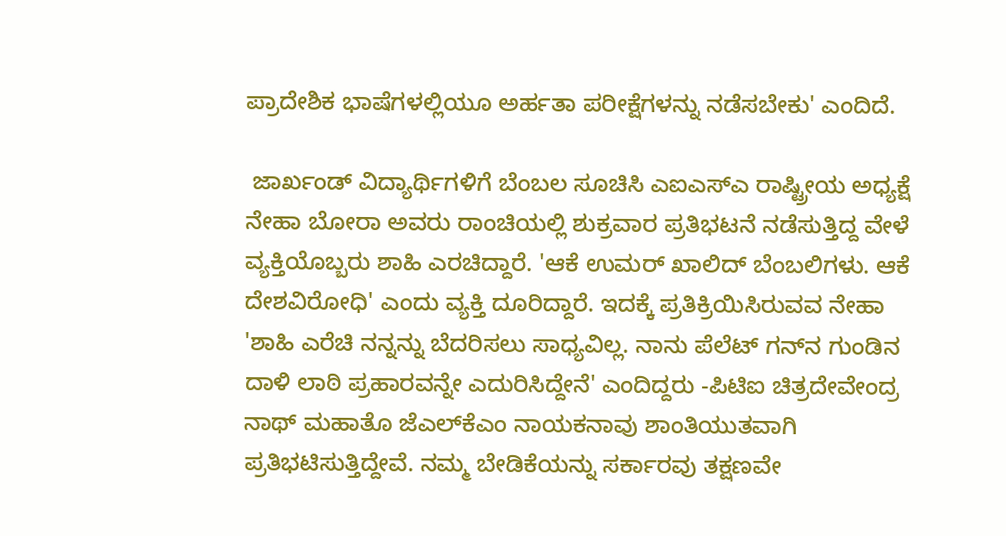ಪ್ರಾದೇಶಿಕ ಭಾಷೆಗಳಲ್ಲಿಯೂ ಅರ್ಹತಾ ಪರೀಕ್ಷೆಗಳನ್ನು ನಡೆಸಬೇಕು' ಎಂದಿದೆ.

 ಜಾರ್ಖಂಡ್‌ ವಿದ್ಯಾರ್ಥಿಗಳಿಗೆ ಬೆಂಬಲ ಸೂಚಿಸಿ ಎಐಎಸ್‌ಎ ರಾಷ್ಟ್ರೀಯ ಅಧ್ಯಕ್ಷೆ ನೇಹಾ ಬೋರಾ ಅವರು ರಾಂಚಿಯಲ್ಲಿ ಶುಕ್ರವಾರ ಪ್ರತಿಭಟನೆ ನಡೆಸುತ್ತಿದ್ದ ವೇಳೆ ವ್ಯಕ್ತಿಯೊಬ್ಬರು ಶಾಹಿ ಎರಚಿದ್ದಾರೆ. 'ಆಕೆ ಉಮರ್ ಖಾಲಿದ್‌ ಬೆಂಬಲಿಗಳು. ಆಕೆ ದೇಶವಿರೋಧಿ' ಎಂದು ವ್ಯಕ್ತಿ ದೂರಿದ್ದಾರೆ. ಇದಕ್ಕೆ ಪ್ರತಿಕ್ರಿಯಿಸಿರುವವ ನೇಹಾ 'ಶಾಹಿ ಎರೆಚಿ ನನ್ನನ್ನು ಬೆದರಿಸಲು ಸಾಧ್ಯವಿಲ್ಲ. ನಾನು ಪೆಲೆಟ್‌ ಗನ್‌ನ ಗುಂಡಿನ ದಾಳಿ ಲಾಠಿ ಪ್ರಹಾರವನ್ನೇ ಎದುರಿಸಿದ್ದೇನೆ' ಎಂದಿದ್ದರು -ಪಿಟಿಐ ಚಿತ್ರದೇವೇಂದ್ರ ನಾಥ್‌ ಮಹಾತೊ ಜೆಎಲ್‌ಕೆಎಂ ನಾಯಕನಾವು ಶಾಂತಿಯುತವಾಗಿ ಪ್ರತಿಭಟಿಸುತ್ತಿದ್ದೇವೆ. ನಮ್ಮ ಬೇಡಿಕೆಯನ್ನು ಸರ್ಕಾರವು ತಕ್ಷಣವೇ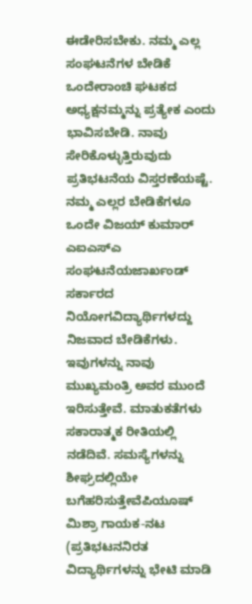ಈಡೇರಿಸಬೇಕು. ನಮ್ಮ ಎಲ್ಲ ಸಂಘಟನೆಗಳ ಬೇಡಿಕೆ ಒಂದೇರಾಂಚಿ ಘಟಕದ ಅಧ್ಯಕ್ಷನಮ್ಮನ್ನು ಪ್ರತ್ಯೇಕ ಎಂದು ಭಾವಿಸಬೇಡಿ. ನಾವು ಸೇರಿಕೊಳ್ಳುತ್ತಿರುವುದು ಪ್ರತಿಭಟನೆಯ ವಿಸ್ತರಣೆಯಷ್ಟೆ. ನಮ್ಮ ಎಲ್ಲರ ಬೇಡಿಕೆಗಳೂ ಒಂದೇ ವಿಜಯ್‌ ಕುಮಾರ್‌ ಎಐಎಸ್‌ಎ ಸಂಘಟನೆಯಜಾರ್ಖಂಡ್‌ ಸರ್ಕಾರದ ನಿಯೋಗವಿದ್ಯಾರ್ಥಿಗಳದ್ದು ನಿಜವಾದ ಬೇಡಿಕೆಗಳು. ಇವುಗಳನ್ನು ನಾವು ಮುಖ್ಯಮಂತ್ರಿ ಅವರ ಮುಂದೆ ಇರಿಸುತ್ತೇವೆ. ಮಾತುಕತೆಗಳು ಸಕಾರಾತ್ಮಕ ರೀತಿಯಲ್ಲಿ ನಡೆದಿವೆ. ಸಮಸ್ಯೆಗಳನ್ನು ಶೀಘ್ರದಲ್ಲಿಯೇ ಬಗೆಹರಿಸುತ್ತೇವೆಪಿಯೂಷ್ ಮಿಶ್ರಾ ಗಾಯಕ-ನಟ (ಪ್ರತಿಭಟನನಿರತ ವಿದ್ಯಾರ್ಥಿಗಳನ್ನು ಭೇಟಿ ಮಾಡಿ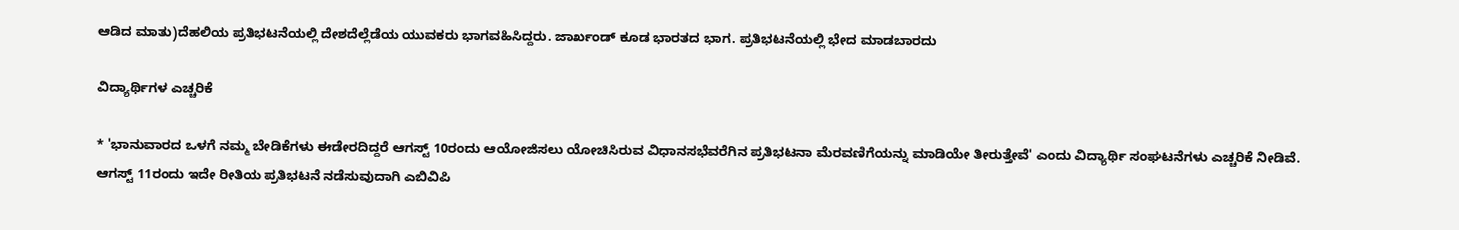ಆಡಿದ ಮಾತು)ದೆಹಲಿಯ ಪ್ರತಿಭಟನೆಯಲ್ಲಿ ದೇಶದೆಲ್ಲೆಡೆಯ ಯುವಕರು ಭಾಗವಹಿಸಿದ್ದರು. ಜಾರ್ಖಂಡ್‌ ಕೂಡ ಭಾರತದ ಭಾಗ. ಪ್ರತಿಭಟನೆಯಲ್ಲಿ ಭೇದ ಮಾಡಬಾರದು

ವಿದ್ಯಾರ್ಥಿಗಳ ಎಚ್ಚರಿಕೆ

* 'ಭಾನುವಾರದ ಒಳಗೆ ನಮ್ಮ ಬೇಡಿಕೆಗಳು ಈಡೇರದಿದ್ದರೆ ಆಗಸ್ಟ್‌ 10ರಂದು ಆಯೋಜಿಸಲು ಯೋಚಿಸಿರುವ ವಿಧಾನಸಭೆವರೆಗಿನ ಪ್ರತಿಭಟನಾ ಮೆರವಣಿಗೆಯನ್ನು ಮಾಡಿಯೇ ತೀರುತ್ತೇವೆ' ಎಂದು ವಿದ್ಯಾರ್ಥಿ ಸಂಘಟನೆಗಳು ಎಚ್ಚರಿಕೆ ನೀಡಿವೆ. ಆಗಸ್ಟ್‌ 11ರಂದು ಇದೇ ರೀತಿಯ ಪ್ರತಿಭಟನೆ ನಡೆಸುವುದಾಗಿ ಎಬಿವಿಪಿ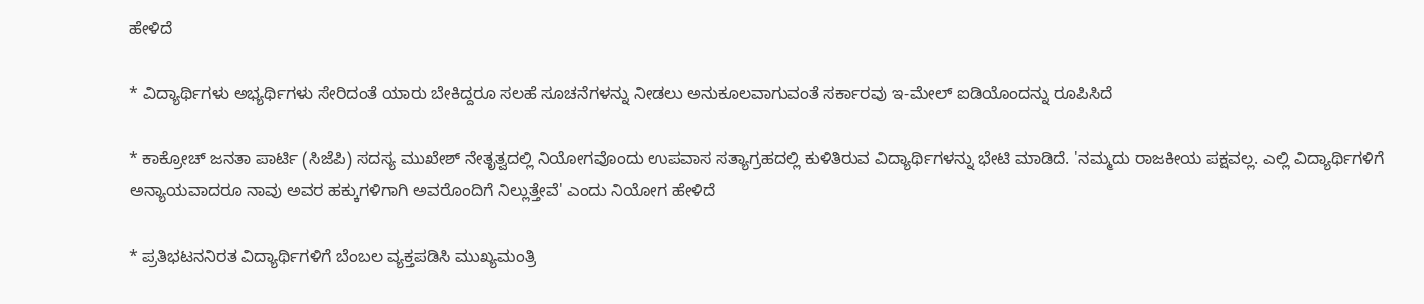ಹೇಳಿದೆ

* ವಿದ್ಯಾರ್ಥಿಗಳು ಅಭ್ಯರ್ಥಿಗಳು ಸೇರಿದಂತೆ ಯಾರು ಬೇಕಿದ್ದರೂ ಸಲಹೆ ಸೂಚನೆಗಳನ್ನು ನೀಡಲು ಅನುಕೂಲವಾಗುವಂತೆ ಸರ್ಕಾರವು ಇ-ಮೇಲ್‌ ಐಡಿಯೊಂದನ್ನು ರೂಪಿಸಿದೆ

* ಕಾಕ್ರೋಚ್‌ ಜನತಾ ಪಾರ್ಟಿ (ಸಿಜೆಪಿ) ಸದಸ್ಯ ಮುಖೇಶ್‌ ನೇತೃತ್ವದಲ್ಲಿ ನಿಯೋಗವೊಂದು ಉಪವಾಸ ಸತ್ಯಾಗ್ರಹದಲ್ಲಿ ಕುಳಿತಿರುವ ವಿದ್ಯಾರ್ಥಿಗಳನ್ನು ಭೇಟಿ ಮಾಡಿದೆ. 'ನಮ್ಮದು ರಾಜಕೀಯ ಪಕ್ಷವಲ್ಲ. ಎಲ್ಲಿ ವಿದ್ಯಾರ್ಥಿಗಳಿಗೆ ಅನ್ಯಾಯವಾದರೂ ನಾವು ಅವರ ಹಕ್ಕುಗಳಿಗಾಗಿ ಅವರೊಂದಿಗೆ ನಿಲ್ಲುತ್ತೇವೆ' ಎಂದು ನಿಯೋಗ ಹೇಳಿದೆ

* ಪ್ರತಿಭಟನನಿರತ ವಿದ್ಯಾರ್ಥಿಗಳಿಗೆ ಬೆಂಬಲ ವ್ಯಕ್ತಪಡಿಸಿ ಮುಖ್ಯಮಂತ್ರಿ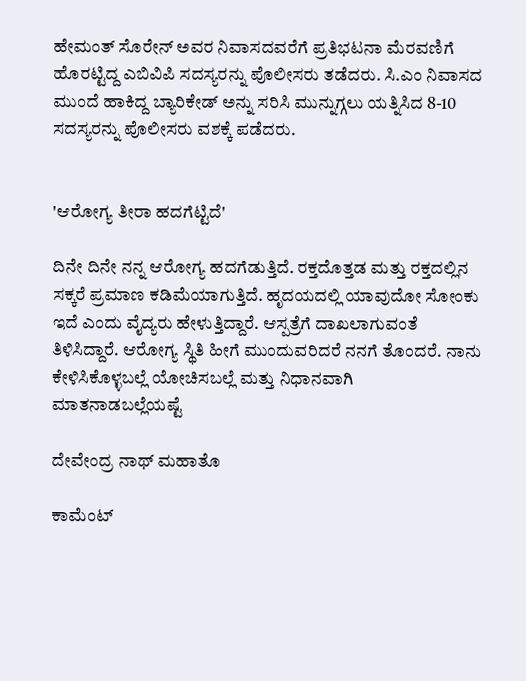ಹೇಮಂತ್‌ ಸೊರೇನ್‌ ಅವರ ನಿವಾಸದವರೆಗೆ ಪ್ರತಿಭಟನಾ ಮೆರವಣಿಗೆ ಹೊರಟ್ಟಿದ್ದ ಎಬಿವಿಪಿ ಸದಸ್ಯರನ್ನು ಪೊಲೀಸರು ತಡೆದರು. ಸಿ.ಎಂ ನಿವಾಸದ ಮುಂದೆ ಹಾಕಿದ್ದ ಬ್ಯಾರಿಕೇಡ್‌ ಅನ್ನು ಸರಿಸಿ ಮುನ್ನುಗ್ಗಲು ಯತ್ನಿಸಿದ 8-10 ಸದಸ್ಯರನ್ನು ಪೊಲೀಸರು ವಶಕ್ಕೆ ಪಡೆದರು.


'ಆರೋಗ್ಯ ತೀರಾ ಹದಗೆಟ್ಟಿದೆ'

ದಿನೇ ದಿನೇ ನನ್ನ ಆರೋಗ್ಯ ಹದಗೆಡುತ್ತಿದೆ. ರಕ್ತದೊತ್ತಡ ಮತ್ತು ರಕ್ತದಲ್ಲಿನ ಸಕ್ಕರೆ ಪ್ರಮಾಣ ಕಡಿಮೆಯಾಗುತ್ತಿದೆ. ಹೃದಯದಲ್ಲಿ ಯಾವುದೋ ಸೋಂಕು ಇದೆ ಎಂದು ವೈದ್ಯರು ಹೇಳುತ್ತಿದ್ದಾರೆ. ಆಸ್ಪತ್ರೆಗೆ ದಾಖಲಾಗುವಂತೆ ತಿಳಿಸಿದ್ದಾರೆ. ಆರೋಗ್ಯ ಸ್ಥಿತಿ ಹೀಗೆ ಮುಂದುವರಿದರೆ ನನಗೆ ತೊಂದರೆ. ನಾನು ಕೇಳಿಸಿಕೊಳ್ಳಬಲ್ಲೆ ಯೋಚಿಸಬಲ್ಲೆ ಮತ್ತು ನಿಧಾನವಾಗಿ ಮಾತನಾಡಬಲ್ಲೆಯಷ್ಟೆ

ದೇವೇಂದ್ರ ನಾಥ್‌ ಮಹಾತೊ

ಕಾಮೆಂಟ್‌‌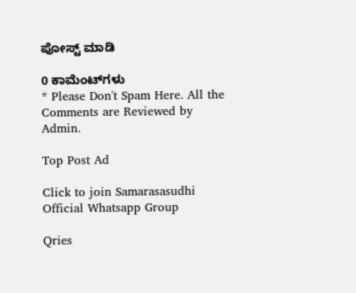ಪೋಸ್ಟ್‌ ಮಾಡಿ

0 ಕಾಮೆಂಟ್‌ಗಳು
* Please Don't Spam Here. All the Comments are Reviewed by Admin.

Top Post Ad

Click to join Samarasasudhi Official Whatsapp Group

Qries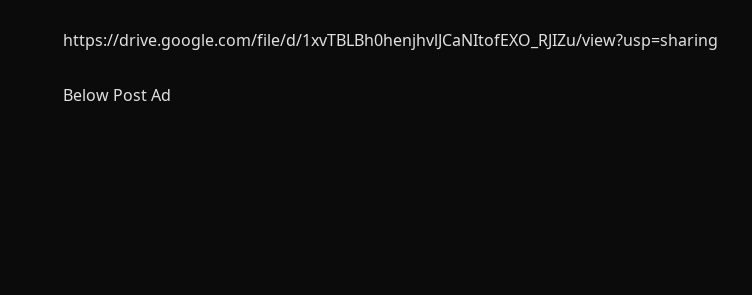https://drive.google.com/file/d/1xvTBLBh0henjhvlJCaNItofEXO_RJIZu/view?usp=sharing

Below Post Ad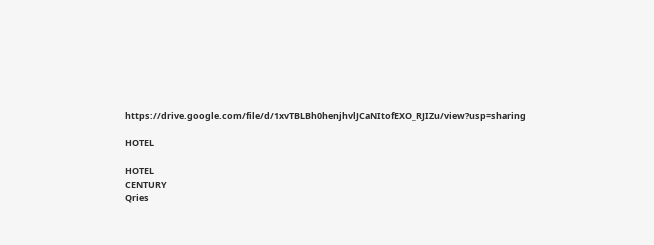https://drive.google.com/file/d/1xvTBLBh0henjhvlJCaNItofEXO_RJIZu/view?usp=sharing

HOTEL

HOTEL
CENTURY
Qries